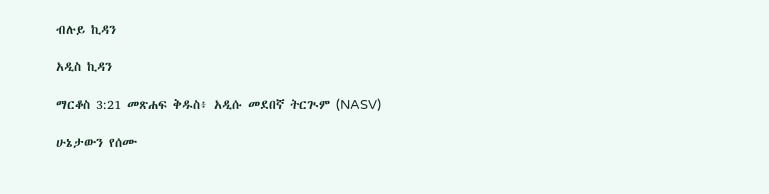ብሉይ ኪዳን

አዲስ ኪዳን

ማርቆስ 3:21 መጽሐፍ ቅዱስ፥ አዲሱ መደበኛ ትርጒም (NASV)

ሁኔታውን የሰሙ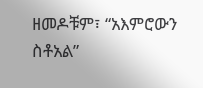ዘመዶቹም፣ “አእምሮውን ስቶአል”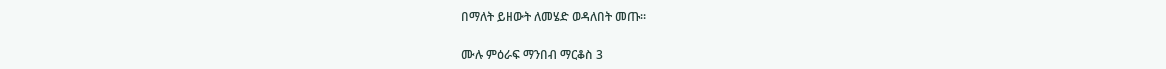በማለት ይዘውት ለመሄድ ወዳለበት መጡ።

ሙሉ ምዕራፍ ማንበብ ማርቆስ 3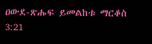ዐውደ-ጽሑፍ ይመልከቱ ማርቆስ 3:21